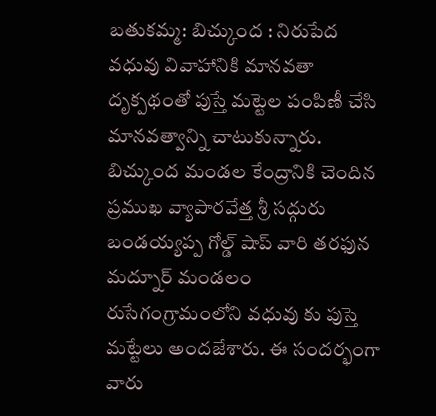బతుకమ్మ: బిచ్కుంద : నిరుపేద వధువు వివాహానికి మానవతా దృక్పథంతో పుస్తే మట్టెల పంపిణీ చేసి మానవత్వాన్ని చాటుకున్నారు. బిచ్కుంద మండల కేంద్రానికి చెందిన ప్రముఖ వ్యాపారవేత్త శ్రీ సద్గురు బండయ్యప్ప గోల్డ్ షాప్ వారి తరఫున మద్నూర్ మండలం రుసేగంగ్రామంలోని వధువు కు పుస్తె మట్టేలు అందజేశారు. ఈ సందర్భంగా వారు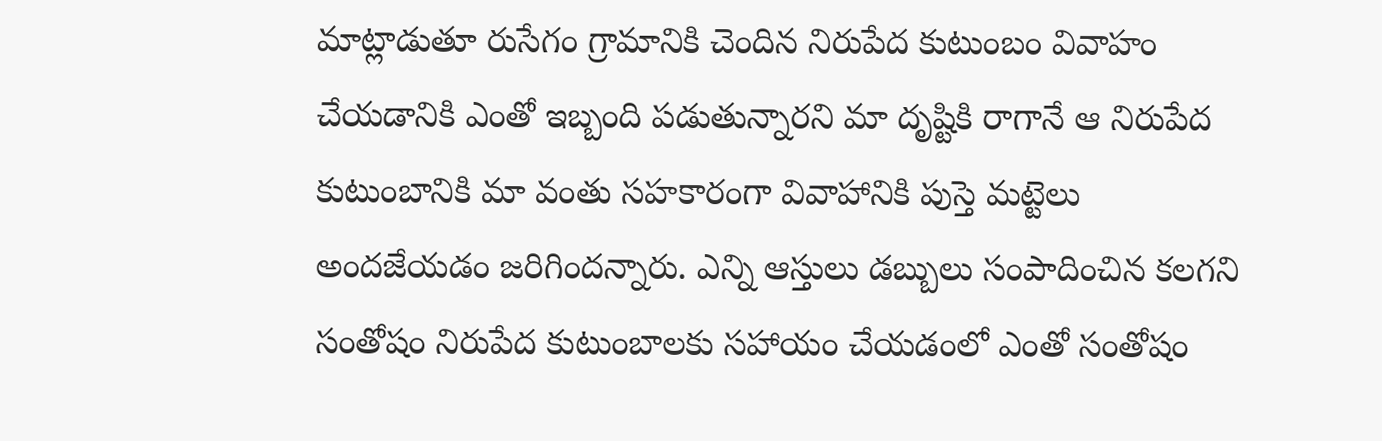మాట్లాడుతూ రుసేగం గ్రామానికి చెందిన నిరుపేద కుటుంబం వివాహం చేయడానికి ఎంతో ఇబ్బంది పడుతున్నారని మా దృష్టికి రాగానే ఆ నిరుపేద కుటుంబానికి మా వంతు సహకారంగా వివాహానికి పుస్తె మట్టెలు అందజేయడం జరిగిందన్నారు. ఎన్ని ఆస్తులు డబ్బులు సంపాదించిన కలగని సంతోషం నిరుపేద కుటుంబాలకు సహాయం చేయడంలో ఎంతో సంతోషం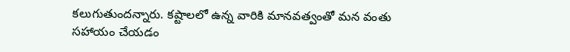కలుగుతుందన్నారు. కష్టాలలో ఉన్న వారికి మానవత్వంతో మన వంతు సహాయం చేయడం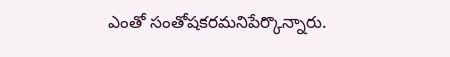ఎంతో సంతోషకరమనిపేర్కొన్నారు.